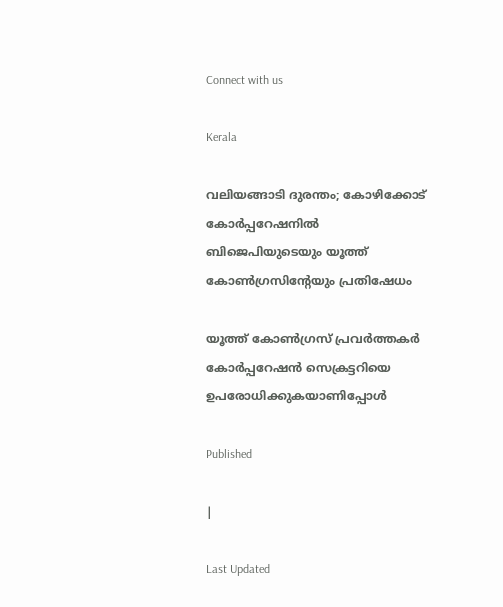Connect with us

Kerala

വലിയങ്ങാടി ദുരന്തം; കോഴിക്കോട് കോര്‍പ്പറേഷനില്‍ ബിജെപിയുടെയും യൂത്ത് കോണ്‍ഗ്രസിന്റേയും പ്രതിഷേധം

യൂത്ത് കോണ്‍ഗ്രസ് പ്രവര്‍ത്തകര്‍ കോര്‍പ്പറേഷന്‍ സെക്രട്ടറിയെ ഉപരോധിക്കുകയാണിപ്പോള്‍

Published

|

Last Updated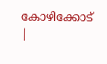കോഴിക്കോട് |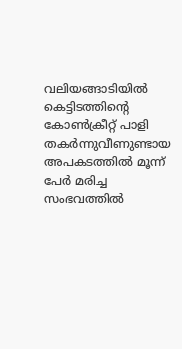വലിയങ്ങാടിയില്‍ കെട്ടിടത്തിന്റെ കോണ്‍ക്രീറ്റ് പാളി തകര്‍ന്നുവീണുണ്ടായ അപകടത്തില്‍ മൂന്ന് പേര്‍ മരിച്ച സംഭവത്തില്‍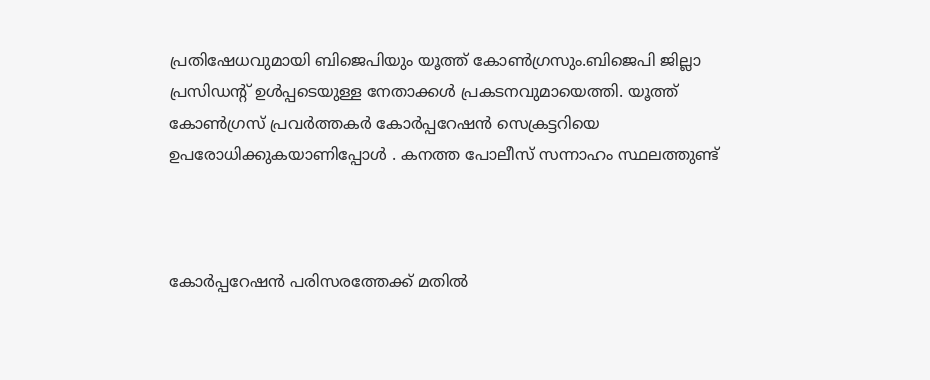പ്രതിഷേധവുമായി ബിജെപിയും യൂത്ത് കോണ്‍ഗ്രസും.ബിജെപി ജില്ലാ പ്രസിഡന്റ് ഉള്‍പ്പടെയുള്ള നേതാക്കള്‍ പ്രകടനവുമായെത്തി. യൂത്ത് കോണ്‍ഗ്രസ് പ്രവര്‍ത്തകര്‍ കോര്‍പ്പറേഷന്‍ സെക്രട്ടറിയെ ഉപരോധിക്കുകയാണിപ്പോള്‍ . കനത്ത പോലീസ് സന്നാഹം സ്ഥലത്തുണ്ട്



കോര്‍പ്പറേഷന്‍ പരിസരത്തേക്ക് മതില്‍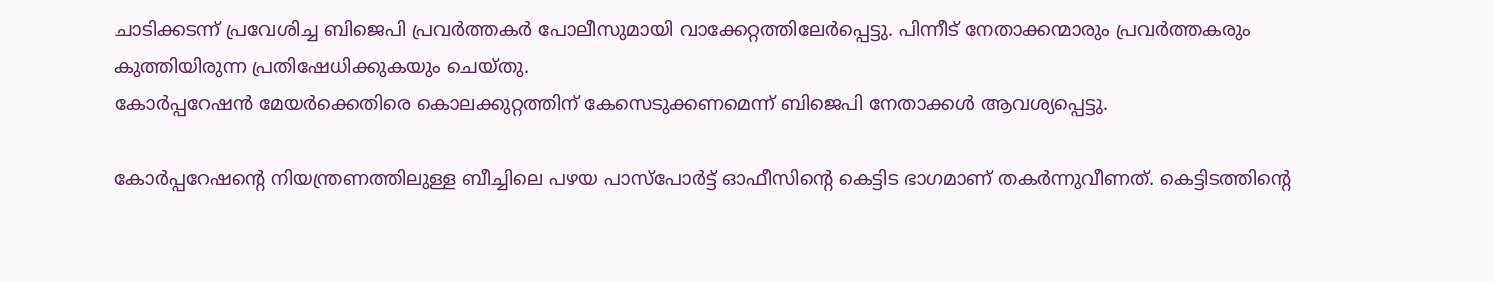ചാടിക്കടന്ന് പ്രവേശിച്ച ബിജെപി പ്രവര്‍ത്തകര്‍ പോലീസുമായി വാക്കേറ്റത്തിലേര്‍പ്പെട്ടു. പിന്നീട് നേതാക്കന്മാരും പ്രവര്‍ത്തകരും കുത്തിയിരുന്ന പ്രതിഷേധിക്കുകയും ചെയ്തു.
കോര്‍പ്പറേഷന്‍ മേയര്‍ക്കെതിരെ കൊലക്കുറ്റത്തിന് കേസെടുക്കണമെന്ന് ബിജെപി നേതാക്കള്‍ ആവശ്യപ്പെട്ടു.

കോര്‍പ്പറേഷന്റെ നിയന്ത്രണത്തിലുള്ള ബീച്ചിലെ പഴയ പാസ്‌പോര്‍ട്ട് ഓഫീസിന്റെ കെട്ടിട ഭാഗമാണ് തകര്‍ന്നുവീണത്. കെട്ടിടത്തിന്റെ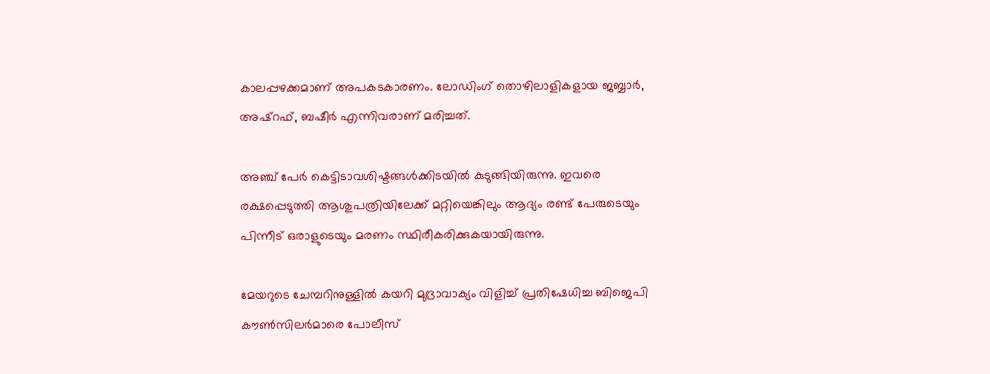കാലപ്പഴക്കമാണ് അപകടകാരണം. ലോഡിംഗ് തൊഴിലാളികളായ ജബ്ബാര്‍, അഷ്‌റഫ്, ബഷീര്‍ എന്നിവരാണ് മരിച്ചത്.

അഞ്ച് പേര്‍ കെട്ടിടാവശിഷ്ടങ്ങള്‍ക്കിടയില്‍ കുടുങ്ങിയിരുന്നു. ഇവരെ രക്ഷപ്പെടുത്തി ആശുപത്രിയിലേക്ക് മറ്റിയെങ്കിലും ആദ്യം രണ്ട് പേരുടെയും പിന്നീട് ഒരാളുടെയും മരണം സ്ഥിരീകരിക്കുകയായിരുന്നു.

മേയറുടെ ചേമ്പറിനുള്ളില്‍ കയറി മുദ്രാവാക്യം വിളിച്ച് പ്രതിഷേധിച്ച ബിജെപി കൗണ്‍സിലര്‍മാരെ പോലീസ്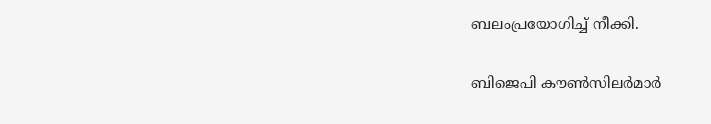ബലംപ്രയോഗിച്ച് നീക്കി.

ബിജെപി കൗണ്‍സിലര്‍മാര്‍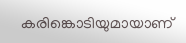കരിങ്കൊടിയുമായാണ്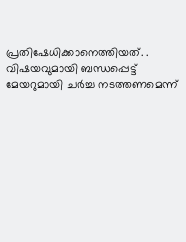പ്രതിഷേധിക്കാനെത്തിയത്. . വിഷയവുമായി ബന്ധപ്പെട്ട് മേയറുമായി ചര്‍ച്ച നടത്തണമെന്ന്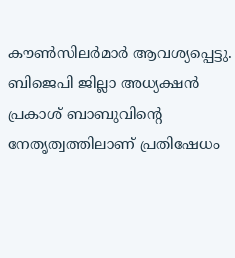കൗണ്‍സിലര്‍മാര്‍ ആവശ്യപ്പെട്ടു. ബിജെപി ജില്ലാ അധ്യക്ഷന്‍ പ്രകാശ് ബാബുവിന്റെ നേതൃത്വത്തിലാണ് പ്രതിഷേധം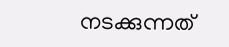നടക്കുന്നത്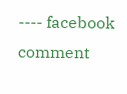---- facebook comment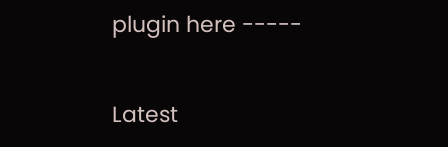plugin here -----

Latest